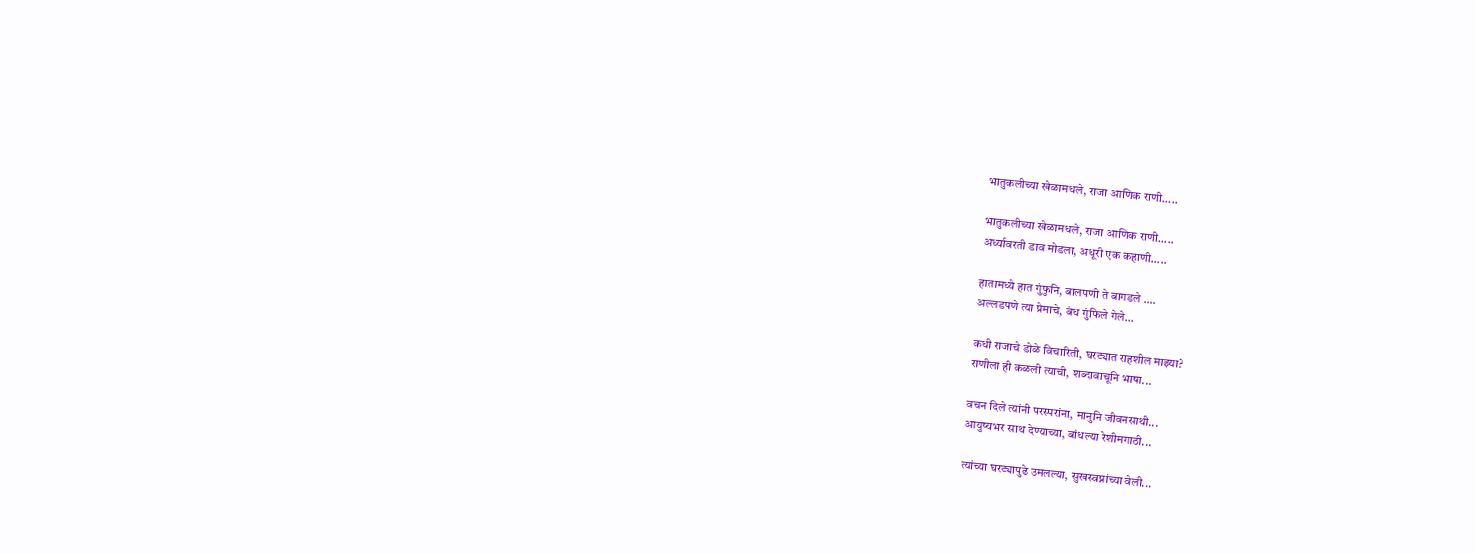भातुकलीच्या खेळामधले, राजा आणिक राणी.....

भातुकलीच्या खेळामधले, राजा आणिक राणी.....
अर्ध्यावरती डाव मोडला, अधूरी एक कहाणी.....

हातामध्ये हात गुंफुनि, बालपणी ते बागडले ....
अल्लडपणे त्या प्रेमाचे, बंध गुंफिले गेले...

कधी राजाचे डोळे विचारिती, घरट्यात राहशील माझ्या?
राणीला ही कळली त्याची, शब्दावाचूनि भाषा...

वचन दिले त्यांनी परस्परांना, मानुनि जीवनसाथी...
आयुष्यभर साथ देण्याच्या, बांधल्या रेशीमगाठी...

त्यांच्या घरट्यापुढे उमलल्या, सुखस्वप्नांच्या वेली...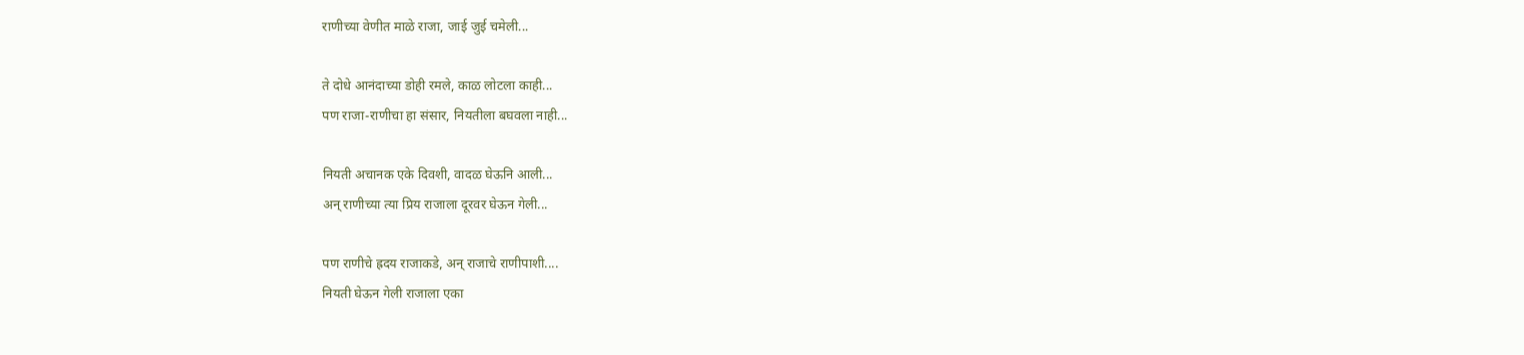राणीच्या वेणीत माळे राजा, जाई जुई चमेली...

ते दोधे आनंदाच्या डोही रमले, काळ लोटला काही...
पण राजा-राणीचा हा संसार, नियतीला बघवला नाही...

नियती अचानक एके दिवशी, वादळ घेऊनि आली...
अन् राणीच्या त्या प्रिय राजाला दूरवर घेऊन गेली...

पण राणीचे ह्रदय राजाकडे, अन् राजाचे राणीपाशी....
नियती घेऊन गेली राजाला एका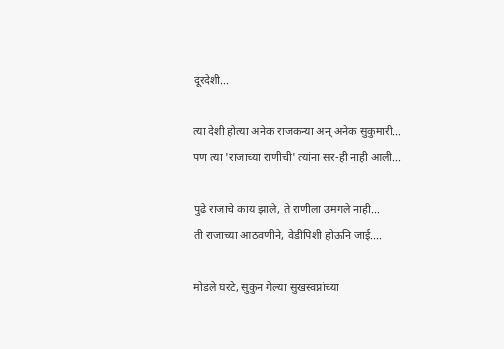दूरदेशी...

त्या देशी होत्या अनेक राजकन्या अन् अनेक सुकुमारी...
पण त्या 'राजाच्या राणीची' त्यांना सर-ही नाही आली...

पुढे राजाचे काय झाले, ते राणीला उमगले नाही...
ती राजाच्या आठवणीने, वेडीपिशी होऊनि जाई....

मोडले घरटे, सुकुन गेल्या सुखस्वप्नांच्या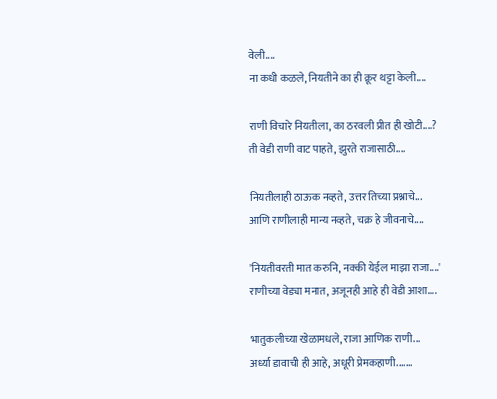वेली....
ना कधी कळले, नियतीने का ही क्रूर थट्टा केली....

राणी विचारे नियतीला, का ठरवली प्रीत ही खोटी....?
ती वेडी राणी वाट पाहते, झुरते राजासाठी....

नियतीलाही ठाऊक नव्हते, उत्तर तिच्या प्रश्नाचे...
आणि राणीलाही मान्य नव्हते, चक्र हे जीवनाचे....

'नियतीवरती मात करुनि, नक्की येईल माझा राजा....'
राणीच्या वेड्या मनात, अजूनही आहे ही वेडी आशा....

भातुकलीच्या खेळामधले, राजा आणिक राणी...
अर्ध्या डावाची ही आहे, अधूरी प्रेमकहाणी.......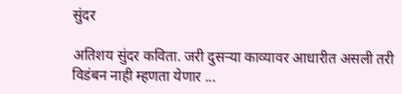सुंदर

अतिशय सुंदर कविता. जरी दुसर्‍या काव्यावर आधारीत असली तरी विडंबन नाही म्हणता येणार ...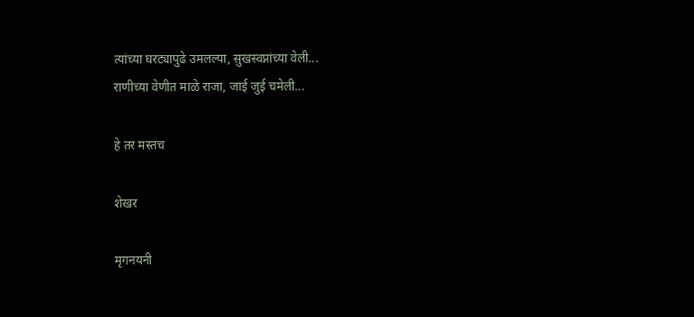त्यांच्या घरट्यापुढे उमलल्या, सुखस्वप्नांच्या वेली...
राणीच्या वेणीत माळे राजा, जाई जुई चमेली...

हे तर मस्तच

शेखर

मृगनयनी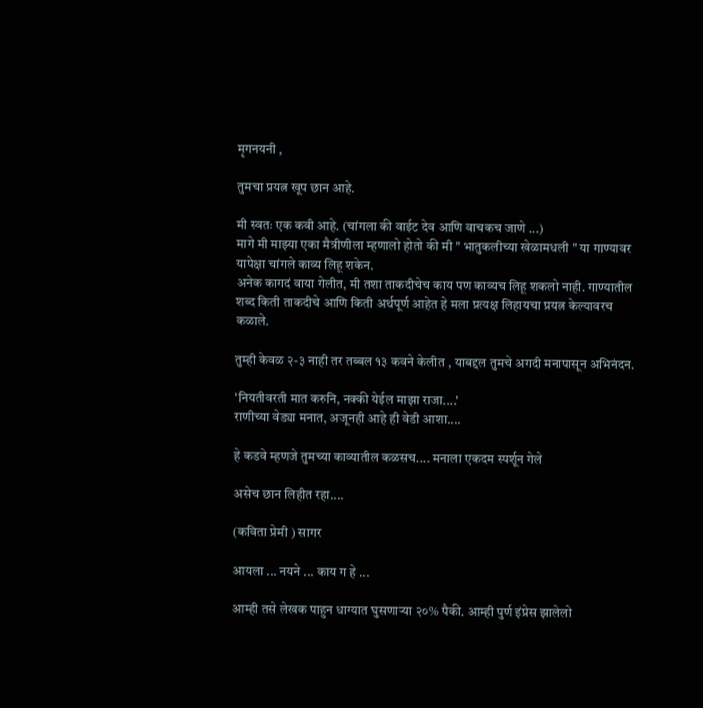मृगनयनी ,

तुमचा प्रयत्न खूप छान आहे.

मी स्वतः एक कवी आहे. (चांगला की वाईट देव आणि वाचकच जाणे ...)
मागे मी माझ्या एका मैत्रीणीला म्हणालो होतो की मी " भातुकलीच्या खेळामधली " या गाण्यावर यापेक्षा चांगले काव्य लिहू शकेन.
अनेक कागदं वाया गेलीत, मी तशा ताकदीचेच काय पण काव्यच लिहू शकलो नाही. गाण्यातील शब्द किती ताकदीचे आणि किती अर्थपूर्ण आहेत हे मला प्रत्यक्ष लिहायचा प्रयत्न केल्यावरच कळाले.

तुम्ही केवळ २-३ नाही तर तब्बल १३ कवने केलीत , याबद्दल तुमचे अगदी मनापासून अभिनंदन.

'नियतीवरती मात करुनि, नक्की येईल माझा राजा....'
राणीच्या वेड्या मनात, अजूनही आहे ही वेडी आशा....

हे कडवे म्हणजे तुमच्या काव्यातील कळसच.... मनाला एकदम स्पर्शून गेले

असेच छान लिहीत रहा....

(कविता प्रेमी ) सागर

आयला ... नयने ... काय ग हे ...

आम्ही तसे लेखक पाहुन धाग्यात घुसणार्‍या २०% पैकी. आम्ही पुर्ण इंप्रेस झालेलो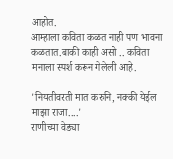आहोत.
आम्हाला कविता कळत नाही पण भावना कळतात.बाकी काही असो .. कविता मनाला स्पर्श करून गेलेली आहे.

'नियतीवरती मात करुनि, नक्की येईल माझा राजा....'
राणीच्या वेड्या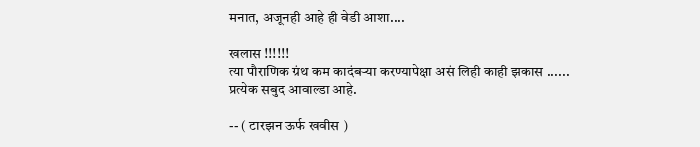मनात, अजूनही आहे ही वेडी आशा....

खलास !!!!!!
त्या पौराणिक ग्रंथ कम कादंबर्‍या करण्यापेक्षा असं लिही काही झकास ......
प्रत्येक सबुद आवाल्डा आहे.

-- ( टारझन ऊर्फ खवीस )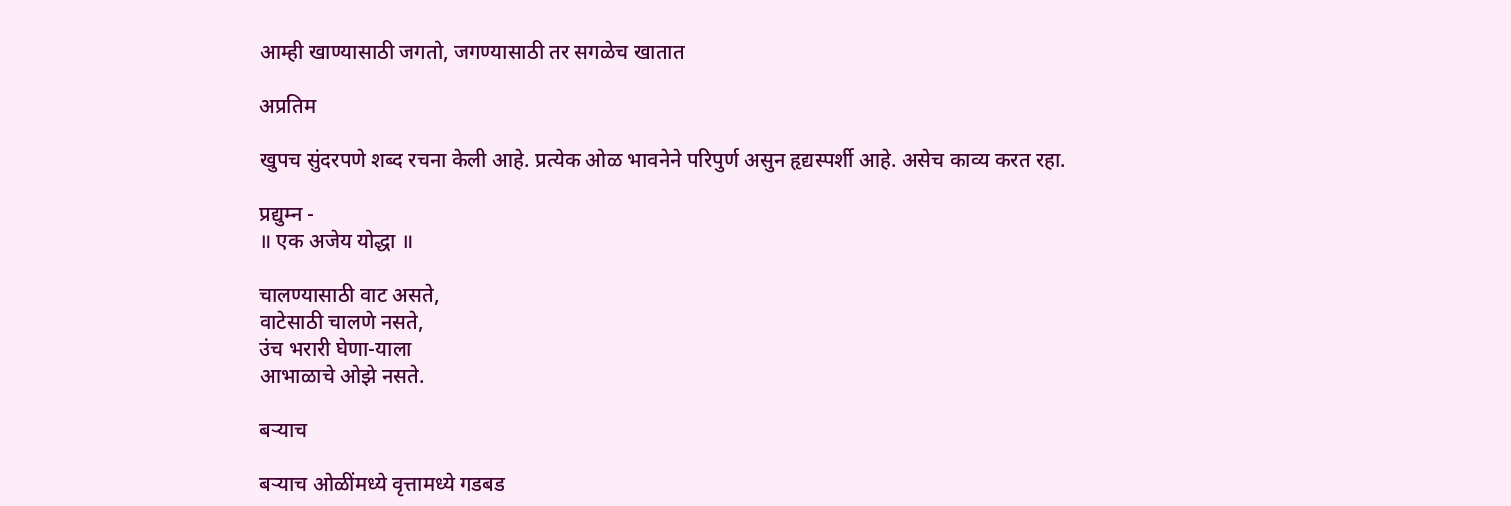आम्ही खाण्यासाठी जगतो, जगण्यासाठी तर सगळेच खातात

अप्रतिम

खुपच सुंदरपणे शब्द रचना केली आहे. प्रत्येक ओळ भावनेने परिपुर्ण असुन हृद्यस्पर्शी आहे. असेच काव्य करत रहा.

प्रद्युम्न -
॥ एक अजेय योद्धा ॥

चालण्यासाठी वाट असते,
वाटेसाठी चालणे नसते,
उंच भरारी घेणा-याला
आभाळाचे ओझे नसते.

बर्‍याच

बर्‍याच ओळींमध्ये वृत्तामध्ये गडबड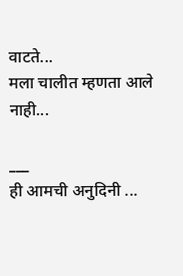वाटते...
मला चालीत म्हणता आले नाही...

___
ही आमची अनुदिनी ...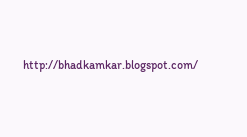http://bhadkamkar.blogspot.com/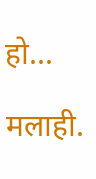हो...

मलाही.